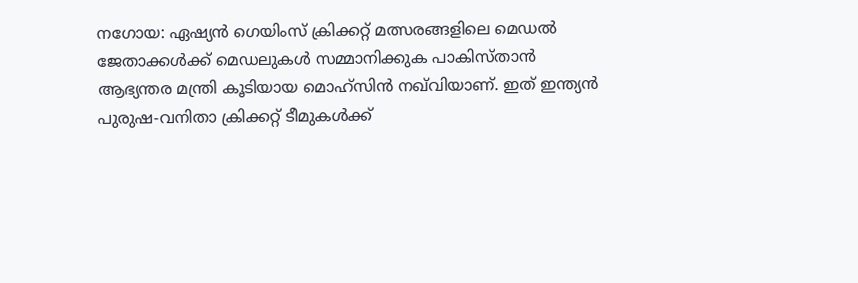നഗോയ: ഏഷ്യൻ ഗെയിംസ് ക്രിക്കറ്റ് മത്സരങ്ങളിലെ മെഡൽ ജേതാക്കൾക്ക് മെഡലുകൾ സമ്മാനിക്കുക പാകിസ്താൻ ആഭ്യന്തര മന്ത്രി കൂടിയായ മൊഹ്‌സിൻ നഖ്‌വിയാണ്. ഇത് ഇന്ത്യൻ പുരുഷ-വനിതാ ക്രിക്കറ്റ് ടീമുകൾക്ക്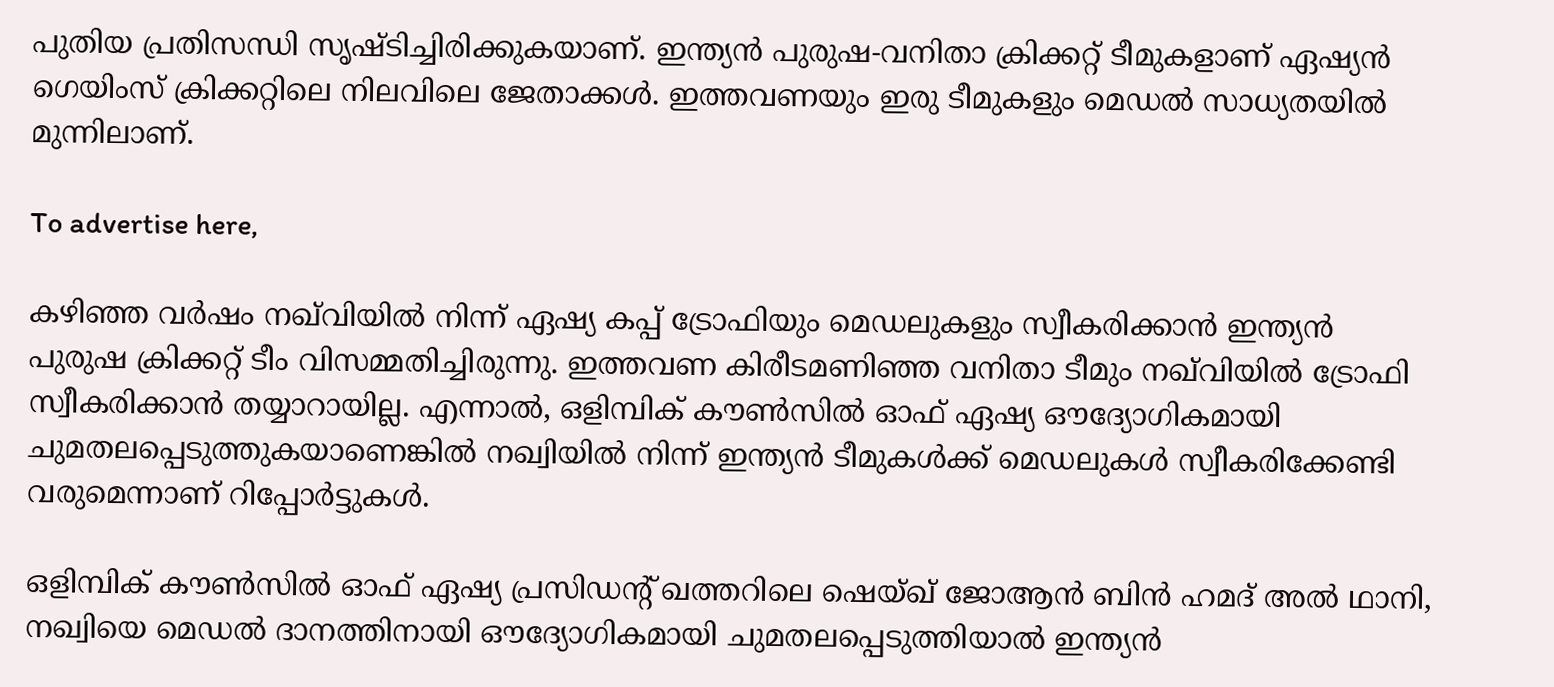പുതിയ പ്രതിസന്ധി സൃഷ്ടിച്ചിരിക്കുകയാണ്. ഇന്ത്യൻ പുരുഷ-വനിതാ ക്രിക്കറ്റ് ടീമുകളാണ് ഏഷ്യൻ ഗെയിംസ് ക്രിക്കറ്റിലെ നിലവിലെ ജേതാക്കൾ. ഇത്തവണയും ഇരു ടീമുകളും മെഡൽ സാധ്യതയിൽ മുന്നിലാണ്.

To advertise here,

കഴിഞ്ഞ വർഷം നഖ്‌വിയിൽ നിന്ന് ഏഷ്യ കപ്പ് ട്രോഫിയും മെഡലുകളും സ്വീകരിക്കാൻ ഇന്ത്യൻ പുരുഷ ക്രിക്കറ്റ് ടീം വിസമ്മതിച്ചിരുന്നു. ഇത്തവണ കിരീടമണിഞ്ഞ വനിതാ ടീമും നഖ്‌വിയിൽ ട്രോഫി സ്വീകരിക്കാൻ തയ്യാറായില്ല. എന്നാൽ, ഒളിമ്പിക് കൗൺസിൽ ഓഫ് ഏഷ്യ ഔദ്യോഗികമായി ചുമതലപ്പെടുത്തുകയാണെങ്കിൽ നഖ്വിയിൽ നിന്ന് ഇന്ത്യൻ ടീമുകൾക്ക് മെഡലുകൾ സ്വീകരിക്കേണ്ടി വരുമെന്നാണ് റിപ്പോർട്ടുകൾ.

ഒളിമ്പിക് കൗൺസിൽ ഓഫ് ഏഷ്യ പ്രസിഡന്റ് ഖത്തറിലെ ഷെയ്ഖ് ജോആൻ ബിൻ ഹമദ് അൽ ഥാനി, നഖ്വിയെ മെഡൽ ദാനത്തിനായി ഔദ്യോഗികമായി ചുമതലപ്പെടുത്തിയാൽ ഇന്ത്യൻ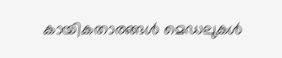കായികതാരങ്ങൾ മെഡലുകൾ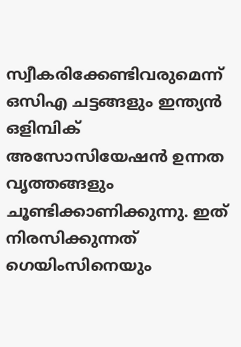സ്വീകരിക്കേണ്ടിവരുമെന്ന് ഒസിഎ ചട്ടങ്ങളും ഇന്ത്യൻ ഒളിമ്പിക് അസോസിയേഷൻ ഉന്നത വൃത്തങ്ങളും ചൂണ്ടിക്കാണിക്കുന്നു. ഇത് നിരസിക്കുന്നത് ഗെയിംസിനെയും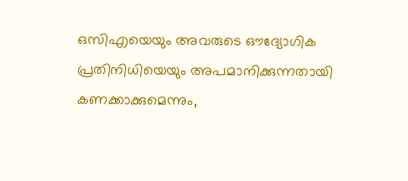ഒസിഎയെയും അവരുടെ ഔദ്യോഗിക പ്രതിനിധിയെയും അപമാനിക്കുന്നതായി കണക്കാക്കുമെന്നും,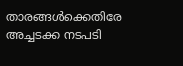താരങ്ങൾക്കെതിരേ അച്ചടക്ക നടപടി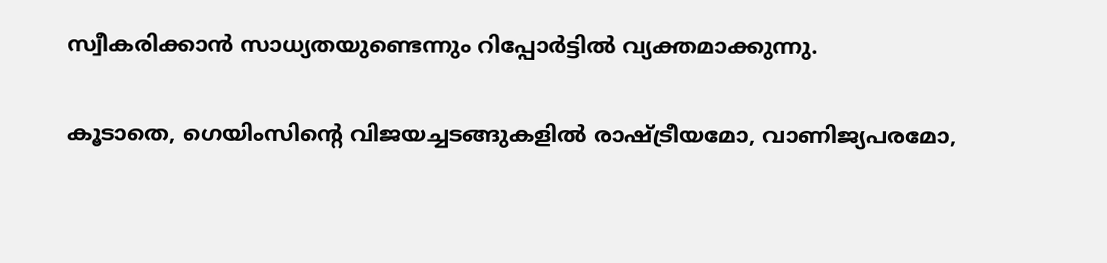സ്വീകരിക്കാൻ സാധ്യതയുണ്ടെന്നും റിപ്പോർട്ടിൽ വ്യക്തമാക്കുന്നു.

കൂടാതെ, ഗെയിംസിന്റെ വിജയച്ചടങ്ങുകളിൽ രാഷ്ട്രീയമോ, വാണിജ്യപരമോ,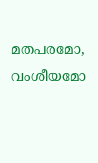മതപരമോ, വംശീയമോ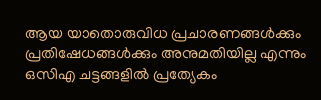ആയ യാതൊരുവിധ പ്രചാരണങ്ങൾക്കും പ്രതിഷേധങ്ങൾക്കും അനുമതിയില്ല എന്നും ഒസിഎ ചട്ടങ്ങളിൽ പ്രത്യേകം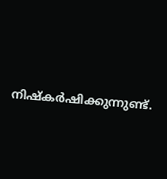നിഷ്‌കർഷിക്കുന്നുണ്ട്.